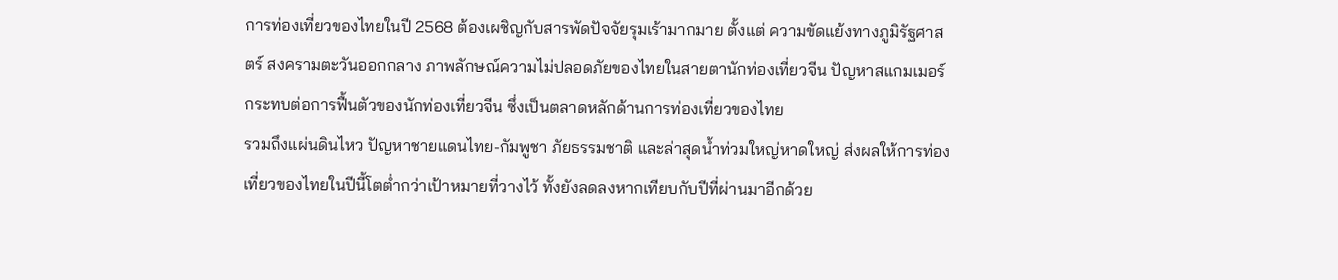การท่องเที่ยวของไทยในปี 2568 ต้องเผชิญกับสารพัดปัจจัยรุมเร้ามากมาย ตั้งแต่ ความขัดแย้งทางภูมิรัฐศาสตร์ สงครามตะวันออกกลาง ภาพลักษณ์ความไม่ปลอดภัยของไทยในสายตานักท่องเที่ยวจีน ปัญหาสแกมเมอร์ กระทบต่อการฟื้นตัวของนักท่องเที่ยวจีน ซึ่งเป็นตลาดหลักด้านการท่องเที่ยวของไทย
รวมถึงแผ่นดินไหว ปัญหาชายแดนไทย-กัมพูชา ภัยธรรมชาติ และล่าสุดน้ำท่วมใหญ่หาดใหญ่ ส่งผลให้การท่องเที่ยวของไทยในปีนี้โตต่ำกว่าเป้าหมายที่วางไว้ ทั้งยังลดลงหากเทียบกับปีที่ผ่านมาอีกด้วย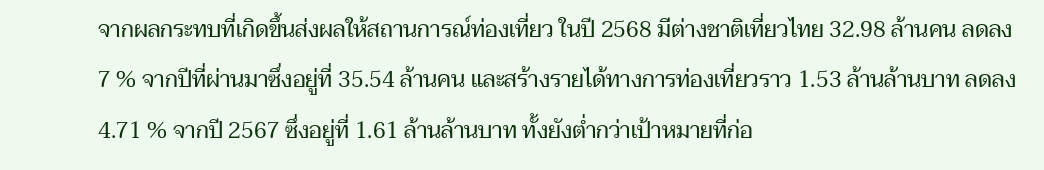จากผลกระทบที่เกิดขึ้นส่งผลให้สถานการณ์ท่องเที่ยว ในปี 2568 มีต่างชาติเที่ยวไทย 32.98 ล้านคน ลดลง 7 % จากปีที่ผ่านมาซึ่งอยู่ที่ 35.54 ล้านคน และสร้างรายได้ทางการท่องเที่ยวราว 1.53 ล้านล้านบาท ลดลง 4.71 % จากปี 2567 ซึ่งอยู่ที่ 1.61 ล้านล้านบาท ทั้งยังต่ำกว่าเป้าหมายที่ก่อ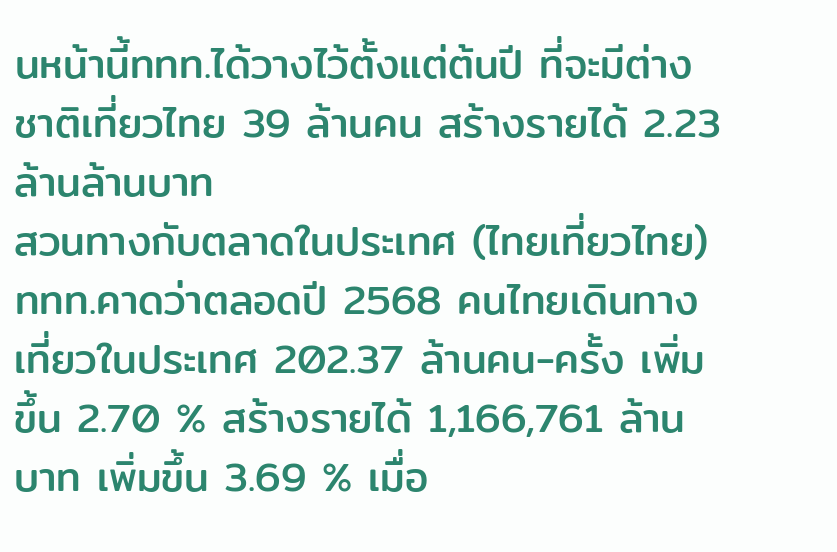นหน้านี้ททท.ได้วางไว้ตั้งแต่ต้นปี ที่จะมีต่างชาติเที่ยวไทย 39 ล้านคน สร้างรายได้ 2.23 ล้านล้านบาท
สวนทางกับตลาดในประเทศ (ไทยเที่ยวไทย) ททท.คาดว่าตลอดปี 2568 คนไทยเดินทางเที่ยวในประเทศ 202.37 ล้านคน-ครั้ง เพิ่มขึ้น 2.70 % สร้างรายได้ 1,166,761 ล้านบาท เพิ่มขึ้น 3.69 % เมื่อ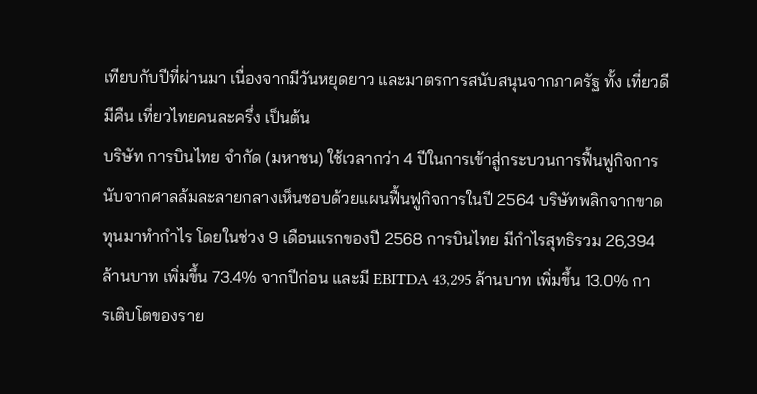เทียบกับปีที่ผ่านมา เนื่องจากมีวันหยุดยาว และมาตรการสนับสนุนจากภาครัฐ ทั้ง เที่ยวดีมีคืน เที่ยวไทยคนละครึ่ง เป็นต้น
บริษัท การบินไทย จำกัด (มหาชน) ใช้เวลากว่า 4 ปีในการเข้าสู่กระบวนการฟื้นฟูกิจการ นับจากศาลล้มละลายกลางเห็นชอบด้วยแผนฟื้นฟูกิจการในปี 2564 บริษัทพลิกจากขาดทุนมาทำกำไร โดยในช่วง 9 เดือนแรกของปี 2568 การบินไทย มีกำไรสุทธิรวม 26,394 ล้านบาท เพิ่มขึ้น 73.4% จากปีก่อน และมี EBITDA 43,295 ล้านบาท เพิ่มขึ้น 13.0% การเติบโตของราย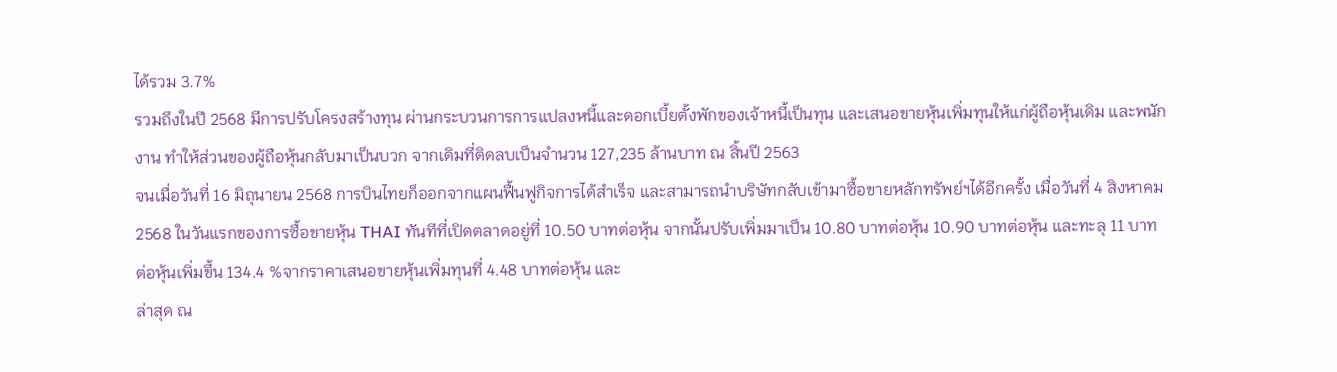ได้รวม 3.7%
รวมถึงในปี 2568 มีการปรับโครงสร้างทุน ผ่านกระบวนการการแปลงหนี้และดอกเบี้ยตั้งพักของเจ้าหนี้เป็นทุน และเสนอขายหุ้นเพิ่มทุนให้แก่ผู้ถือหุ้นเดิม และพนักงาน ทำให้ส่วนของผู้ถือหุ้นกลับมาเป็นบวก จากเดิมที่ติดลบเป็นจำนวน 127,235 ล้านบาท ณ สิ้นปี 2563
จนเมื่อวันที่ 16 มิถุนายน 2568 การบินไทยก็ออกจากแผนฟื้นฟูกิจการได้สำเร็จ และสามารถนำบริษัทกลับเข้ามาซื้อขายหลักทรัพย์ฯได้อีกครั้ง เมื่อวันที่ 4 สิงหาคม 2568 ในวันแรกของการซื้อขายหุ้น THAI ทันทีที่เปิดตลาดอยู่ที่ 10.50 บาทต่อหุ้น จากนั้นปรับเพิ่มมาเป็น 10.80 บาทต่อหุ้น 10.90 บาทต่อหุ้น และทะลุ 11 บาทต่อหุ้นเพิ่มขึ้น 134.4 %จากราคาเสนอขายหุ้นเพิ่มทุนที่ 4.48 บาทต่อหุ้น และ
ล่าสุด ณ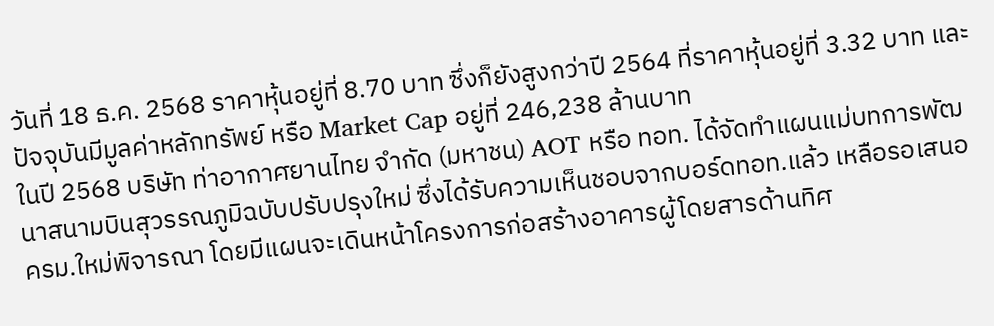วันที่ 18 ธ.ค. 2568 ราคาหุ้นอยู่ที่ 8.70 บาท ซึ่งก็ยังสูงกว่าปี 2564 ที่ราคาหุ้นอยู่ที่ 3.32 บาท และปัจจุบันมีมูลค่าหลักทรัพย์ หรือ Market Cap อยู่ที่ 246,238 ล้านบาท
ในปี 2568 บริษัท ท่าอากาศยานไทย จำกัด (มหาชน) AOT หรือ ทอท. ได้จัดทำแผนแม่บทการพัฒนาสนามบินสุวรรณภูมิฉบับปรับปรุงใหม่ ซึ่งได้รับความเห็นชอบจากบอร์ดทอท.แล้ว เหลือรอเสนอครม.ใหม่พิจารณา โดยมีแผนจะเดินหน้าโครงการก่อสร้างอาคารผู้โดยสารด้านทิศ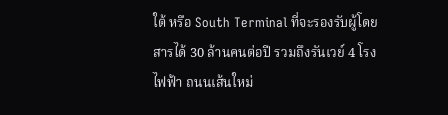ใต้ หรือ South Terminal ที่จะรองรับผู้โดยสารได้ 30 ล้านคนต่อปี รวมถึงรันเวย์ 4 โรงไฟฟ้า ถนนเส้นใหม่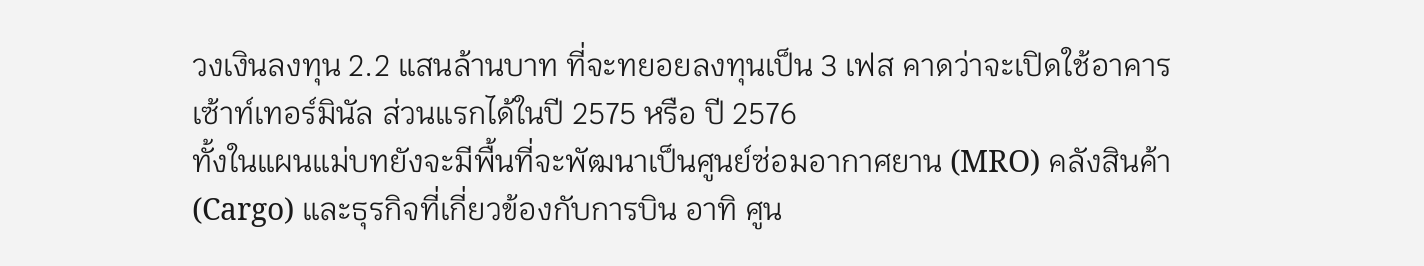วงเงินลงทุน 2.2 แสนล้านบาท ที่จะทยอยลงทุนเป็น 3 เฟส คาดว่าจะเปิดใช้อาคารเซ้าท์เทอร์มินัล ส่วนแรกได้ในปี 2575 หรือ ปี 2576
ทั้งในแผนแม่บทยังจะมีพื้นที่จะพัฒนาเป็นศูนย์ซ่อมอากาศยาน (MRO) คลังสินค้า (Cargo) และธุรกิจที่เกี่ยวข้องกับการบิน อาทิ ศูน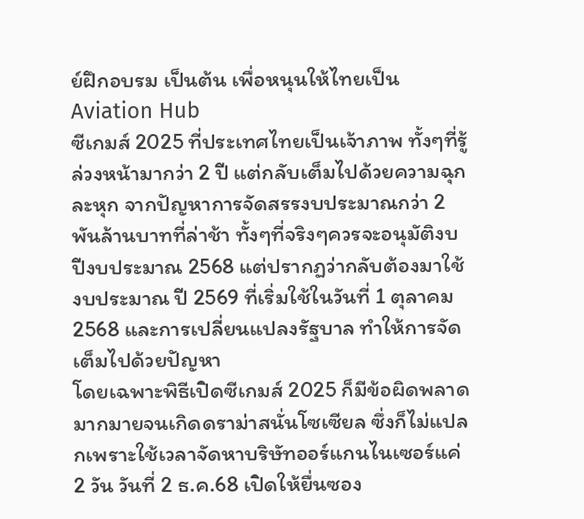ย์ฝึกอบรม เป็นต้น เพื่อหนุนให้ไทยเป็น Aviation Hub
ซีเกมส์ 2025 ที่ประเทศไทยเป็นเจ้าภาพ ทั้งๆที่รู้ล่วงหน้ามากว่า 2 ปี แต่กลับเต็มไปด้วยความฉุกละหุก จากปัญหาการจัดสรรงบประมาณกว่า 2 พันล้านบาทที่ล่าช้า ทั้งๆที่จริงๆควรจะอนุมัติงบปีงบประมาณ 2568 แต่ปรากฏว่ากลับต้องมาใช้งบประมาณ ปี 2569 ที่เริ่มใช้ในวันที่ 1 ตุลาคม 2568 และการเปลี่ยนแปลงรัฐบาล ทำให้การจัดเต็มไปด้วยปัญหา
โดยเฉพาะพิธีเปิดซีเกมส์ 2025 ก็มีข้อผิดพลาดมากมายจนเกิดดราม่าสนั่นโซเซียล ซึ่งก็ไม่แปลกเพราะใช้เวลาจัดหาบริษัทออร์แกนไนเซอร์แค่ 2 วัน วันที่ 2 ธ.ค.68 เปิดให้ยื่นซอง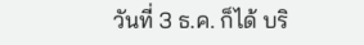วันที่ 3 ธ.ค. ก็ได้ บริ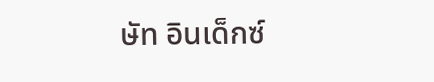ษัท อินเด็กซ์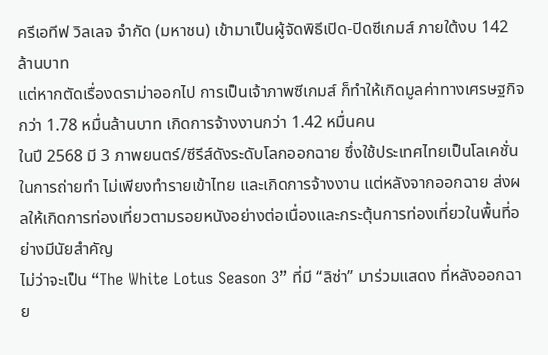ครีเอทีฟ วิลเลจ จำกัด (มหาชน) เข้ามาเป็นผู้จัดพิธีเปิด-ปิดซีเกมส์ ภายใต้งบ 142 ล้านบาท
แต่หากตัดเรื่องดราม่าออกไป การเป็นเจ้าภาพซีเกมส์ ก็ทำให้เกิดมูลค่าทางเศรษฐกิจกว่า 1.78 หมื่นล้านบาท เกิดการจ้างงานกว่า 1.42 หมื่นคน
ในปี 2568 มี 3 ภาพยนตร์/ซีรีส์ดังระดับโลกออกฉาย ซึ่งใช้ประเทศไทยเป็นโลเคชั่นในการถ่ายทำ ไม่เพียงทำรายเข้าไทย และเกิดการจ้างงาน แต่หลังจากออกฉาย ส่งผลให้เกิดการท่องเที่ยวตามรอยหนังอย่างต่อเนื่องและกระตุ้นการท่องเที่ยวในพื้นที่อย่างมีนัยสำคัญ
ไม่ว่าจะเป็น “The White Lotus Season 3” ที่มี “ลิซ่า” มาร่วมแสดง ที่หลังออกฉาย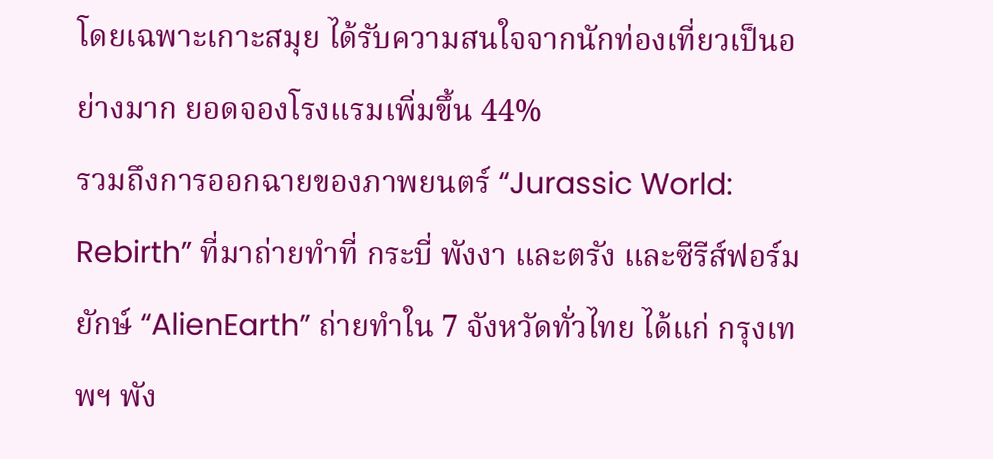โดยเฉพาะเกาะสมุย ได้รับความสนใจจากนักท่องเที่ยวเป็นอย่างมาก ยอดจองโรงแรมเพิ่มขึ้น 44%
รวมถึงการออกฉายของภาพยนตร์ “Jurassic World: Rebirth” ที่มาถ่ายทำที่ กระบี่ พังงา และตรัง และซีรีส์ฟอร์มยักษ์ “AlienEarth” ถ่ายทำใน 7 จังหวัดทั่วไทย ได้แก่ กรุงเทพฯ พัง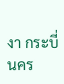งา กระบี่ นคร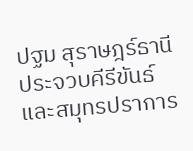ปฐม สุราษฎร์ธานี ประจวบคีรีขันธ์ และสมุทรปราการ